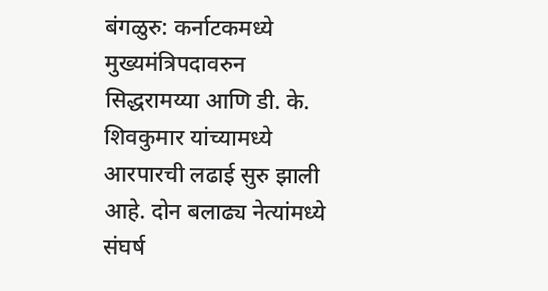बंगळुरु: कर्नाटकमध्ये मुख्यमंत्रिपदावरुन सिद्धरामय्या आणि डी. के. शिवकुमार यांच्यामध्ये आरपारची लढाई सुरु झाली आहे. दोन बलाढ्य नेत्यांमध्ये संघर्ष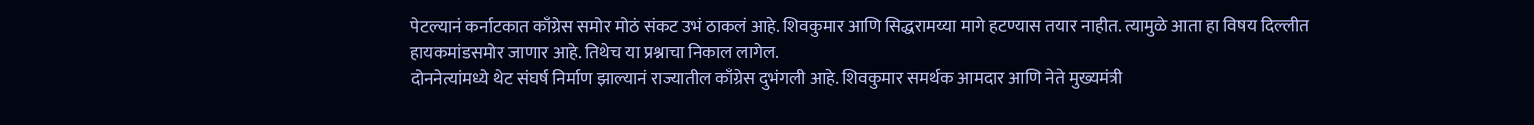पेटल्यानं कर्नाटकात काँग्रेस समोर मोठं संकट उभं ठाकलं आहे. शिवकुमार आणि सिद्धरामय्या मागे हटण्यास तयार नाहीत. त्यामुळे आता हा विषय दिल्लीत हायकमांडसमोर जाणार आहे. तिथेच या प्रश्नाचा निकाल लागेल.
दोननेत्यांमध्ये थेट संघर्ष निर्माण झाल्यानं राज्यातील काँग्रेस दुभंगली आहे. शिवकुमार समर्थक आमदार आणि नेते मुख्यमंत्री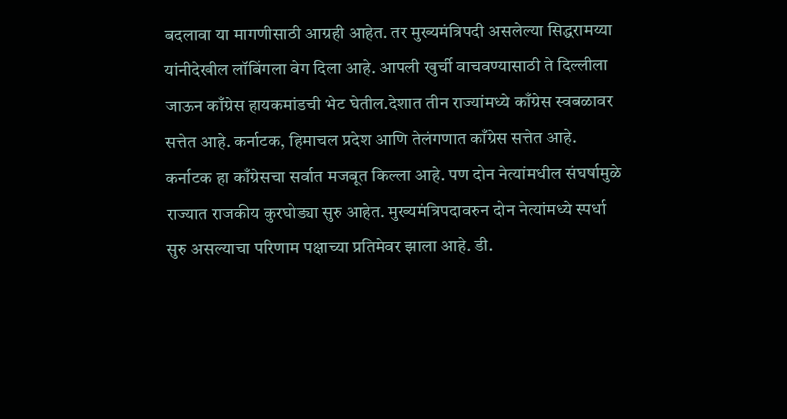बदलावा या मागणीसाठी आग्रही आहेत. तर मुख्यमंत्रिपदी असलेल्या सिद्धरामय्या यांनीदेखील लॉबिंगला वेग दिला आहे. आपली खुर्ची वाचवण्यासाठी ते दिल्लीला जाऊन काँग्रेस हायकमांडची भेट घेतील.देशात तीन राज्यांमध्ये काँग्रेस स्वबळावर सत्तेत आहे. कर्नाटक, हिमाचल प्रदेश आणि तेलंगणात काँग्रेस सत्तेत आहे. कर्नाटक हा काँग्रेसचा सर्वात मजबूत किल्ला आहे. पण दोन नेत्यांमधील संघर्षामुळे राज्यात राजकीय कुरघोड्या सुरु आहेत. मुख्यमंत्रिपदावरुन दोन नेत्यांमध्ये स्पर्धा सुरु असल्याचा परिणाम पक्षाच्या प्रतिमेवर झाला आहे. डी.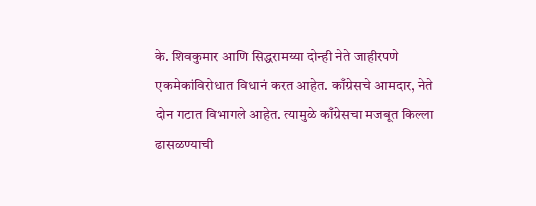के. शिवकुमार आणि सिद्धरामय्या दोन्ही नेते जाहीरपणे एकमेकांविरोधात विधानं करत आहेत. काँग्रेसचे आमदार, नेते दोन गटात विभागले आहेत. त्यामुळे काँग्रेसचा मजबूत किल्ला ढासळण्याची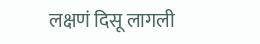लक्षणं दिसू लागली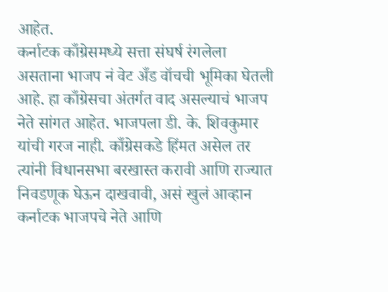आहेत.
कर्नाटक काँग्रेसमध्ये सत्ता संघर्ष रंगलेला असताना भाजप नं वेट अँड वॉचची भूमिका घेतली आहे. हा काँग्रेसचा अंतर्गत वाद असल्याचं भाजप नेते सांगत आहेत. भाजपला डी. के. शिवकुमार यांची गरज नाही. काँग्रेसकडे हिंमत असेल तर त्यांनी विधानसभा बरखास्त करावी आणि राज्यात निवडणूक घेऊन दाखवावी, असं खुलं आव्हान कर्नाटक भाजपचे नेते आणि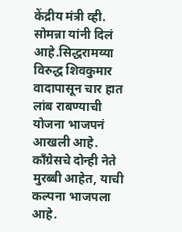केंद्रीय मंत्री व्ही. सोमन्ना यांनी दिलं आहे.सिद्धरामय्या विरुद्ध शिवकुमार वादापासून चार हात लांब राबण्याची योजना भाजपनं आखली आहे. काँग्रेसचे दोन्ही नेते मुरब्बी आहेत, याची कल्पना भाजपला आहे.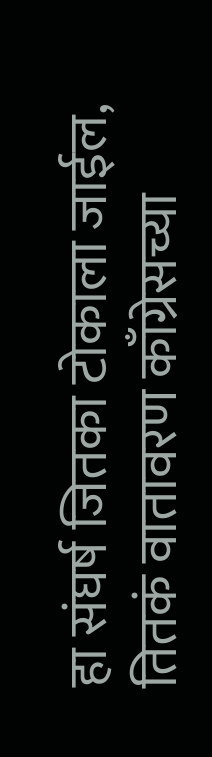हा संघर्ष जितका टोकाला जाईल, तितकं वातावरण काँग्रेसच्या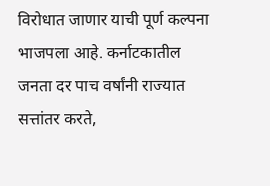विरोधात जाणार याची पूर्ण कल्पना भाजपला आहे. कर्नाटकातील जनता दर पाच वर्षांनी राज्यात सत्तांतर करते,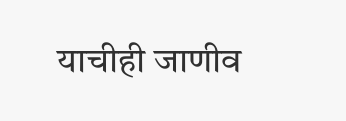याचीही जाणीव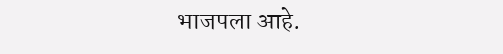भाजपला आहे.